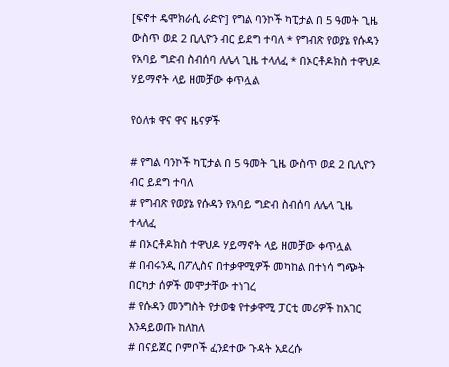[ፍኖተ ዴሞክራሲ ራድዮ] የግል ባንኮች ካፒታል በ 5 ዓመት ጊዜ ውስጥ ወደ 2 ቢሊዮን ብር ይደግ ተባለ * የግብጽ የወያኔ የሱዳን የአባይ ግድብ ስብሰባ ለሌላ ጊዜ ተላለፈ * በኦርቶዶክስ ተዋህዶ ሃይማኖት ላይ ዘመቻው ቀጥሏል

የዕለቱ ዋና ዋና ዜናዎች

# የግል ባንኮች ካፒታል በ 5 ዓመት ጊዜ ውስጥ ወደ 2 ቢሊዮን ብር ይደግ ተባለ
# የግብጽ የወያኔ የሱዳን የአባይ ግድብ ስብሰባ ለሌላ ጊዜ ተላለፈ
# በኦርቶዶክስ ተዋህዶ ሃይማኖት ላይ ዘመቻው ቀጥሏል
# በብሩንዲ በፖሊስና በተቃዋሚዎች መካከል በተነሳ ግጭት በርካታ ሰዎች መሞታቸው ተነገረ
# የሱዳን መንግስት የታወቁ የተቃዋሚ ፓርቲ መሪዎች ከአገር እንዳይወጡ ከለከለ
# በናይጀር ቦምቦች ፈንደተው ጉዳት አደረሱ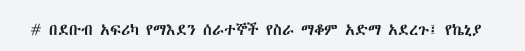# በደቡብ አፍሪካ የማእደን ሰራተኞች የስራ ማቆም አድማ አደረጉ፤ የኬኒያ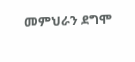መምህራን ደግሞ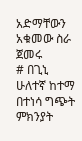አድማቸውን አቁመው ስራ ጀመሩ
# በጊኒ ሁለተኛ ከተማ በተነሳ ግጭት ምክንያት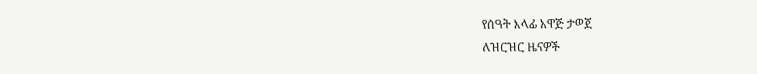የሰዓት እላፊ አዋጅ ታወጀ
ለዝርዝር ዜናዎች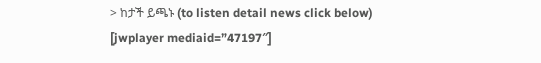> ከታች ይጫኑ (to listen detail news click below)
[jwplayer mediaid=”47197″]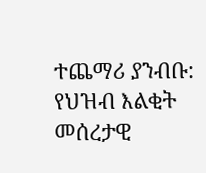ተጨማሪ ያንብቡ:  የህዝብ እልቂት መሰረታዊ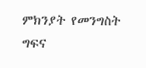ምክንያት የመንግስት ግፍና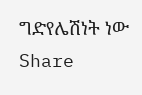ግድየሌሽነት ነው
Share